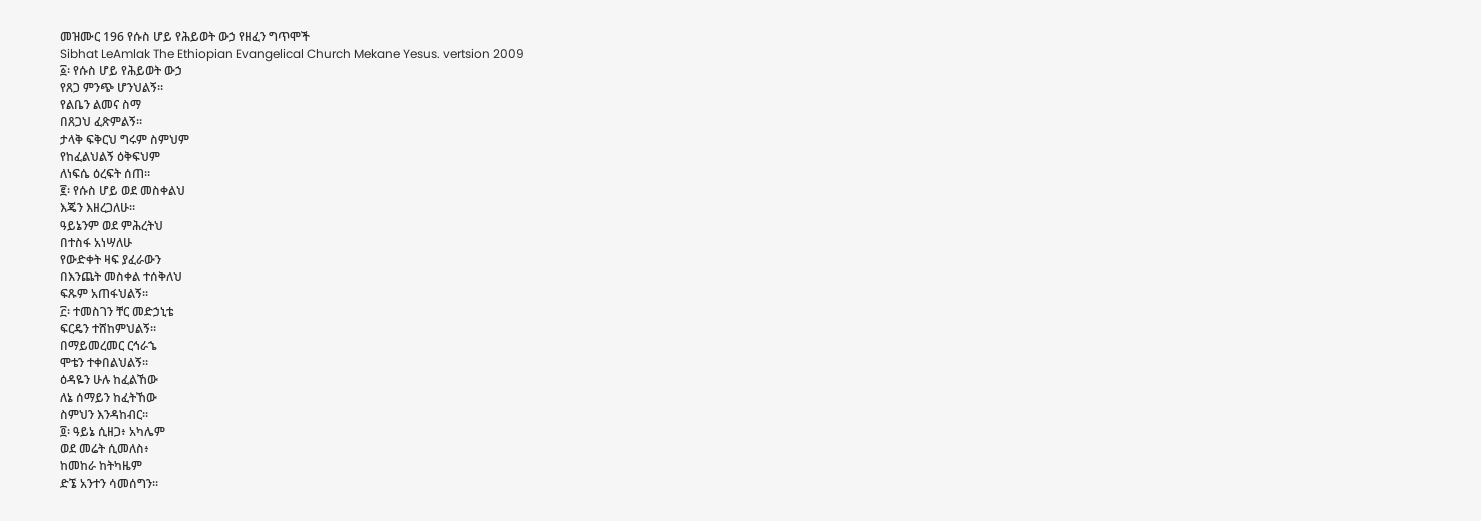መዝሙር 196 የሱስ ሆይ የሕይወት ውኃ የዘፈን ግጥሞች
Sibhat LeAmlak The Ethiopian Evangelical Church Mekane Yesus. vertsion 2009
፩፡ የሱስ ሆይ የሕይወት ውኃ
የጸጋ ምንጭ ሆንህልኝ።
የልቤን ልመና ስማ
በጸጋህ ፈጽምልኝ።
ታላቅ ፍቅርህ ግሩም ስምህም
የከፈልህልኝ ዕቅፍህም
ለነፍሴ ዕረፍት ሰጠ።
፪፡ የሱስ ሆይ ወደ መስቀልህ
እጄን እዘረጋለሁ።
ዓይኔንም ወደ ምሕረትህ
በተስፋ አነሣለሁ
የውድቀት ዛፍ ያፈራውን
በእንጨት መስቀል ተሰቅለህ
ፍጹም አጠፋህልኝ።
፫፡ ተመስገን ቸር መድኃኒቴ
ፍርዴን ተሸከምህልኝ።
በማይመረመር ርኅራኄ
ሞቴን ተቀበልህልኝ።
ዕዳዬን ሁሉ ከፈልኸው
ለኔ ሰማይን ከፈትኸው
ስምህን እንዳከብር።
፬፡ ዓይኔ ሲዘጋ፥ አካሌም
ወደ መሬት ሲመለስ፥
ከመከራ ከትካዜም
ድኜ አንተን ሳመሰግን።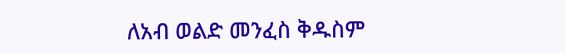ለአብ ወልድ መንፈስ ቅዱስም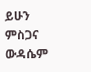ይሁን ምስጋና ውዳሴም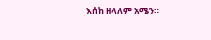እሰከ ዘላለም አሜን።